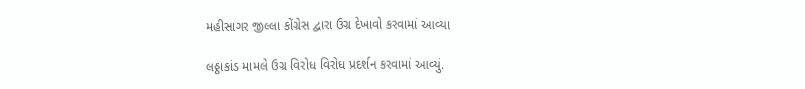મહીસાગર જીલ્લા કોંગ્રેસ દ્વારા ઉગ્ર દેખાવો કરવામાં આવ્યા

લઠ્ઠાકાંડ મામલે ઉગ્ર વિરોધ વિરોધ પ્રદર્શન કરવામાં આવ્યું.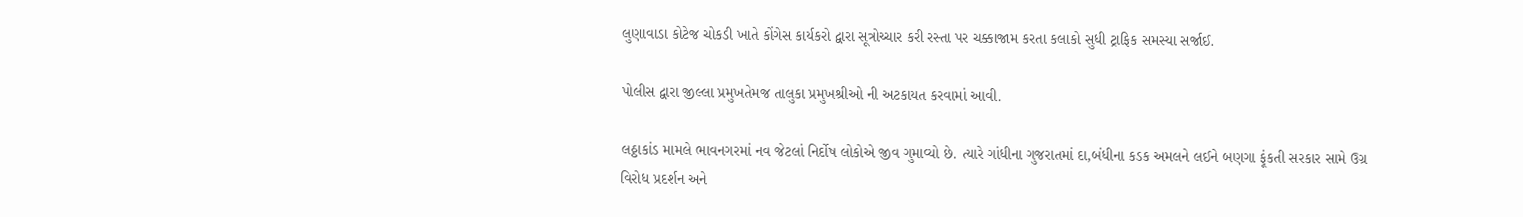લુણાવાડા કોટેજ ચોકડી ખાતે કોંગેસ કાર્યકરો દ્વારા સૂત્રોચ્ચાર કરી રસ્તા પર ચક્કાજામ કરતા કલાકો સુધી ટ્રાફિક સમસ્યા સર્જાઈ.

પોલીસ દ્વારા જીલ્લા પ્રમુખતેમજ તાલુકા પ્રમુખશ્રીઓ ની અટકાયત કરવામાં આવી.

લઠ્ઠાકાંડ મામલે ભાવનગરમાં નવ જેટલાં નિર્દોષ લોકોએ જીવ ગુમાવ્યો છે. ત્યારે ગાંધીના ગુજરાતમાં દા‚બંધીના કડક અમલને લઈને બણગા ફૂંકતી સરકાર સામે ઉગ્ર વિરોધ પ્રદર્શન અને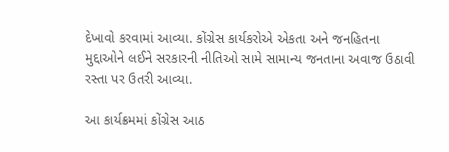દેખાવો કરવામાં આવ્યા. કોંગ્રેસ કાર્યકરોએ એકતા અને જનહિતના મુદ્દાઓને લઈને સરકારની નીતિઓ સામે સામાન્ય જનતાના અવાજ ઉઠાવી રસ્તા પર ઉતરી આવ્યા.

આ કાર્યક્રમમાં કોંગ્રેસ આઠ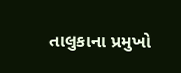તાલુકાના પ્રમુખો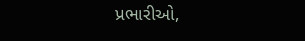પ્રભારીઓ,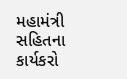મહામંત્રી સહિતના કાર્યકરો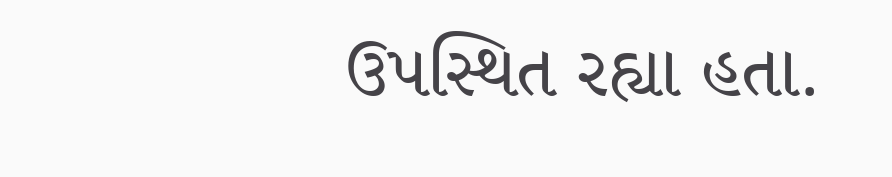ઉપસ્થિત રહ્યા હતા.